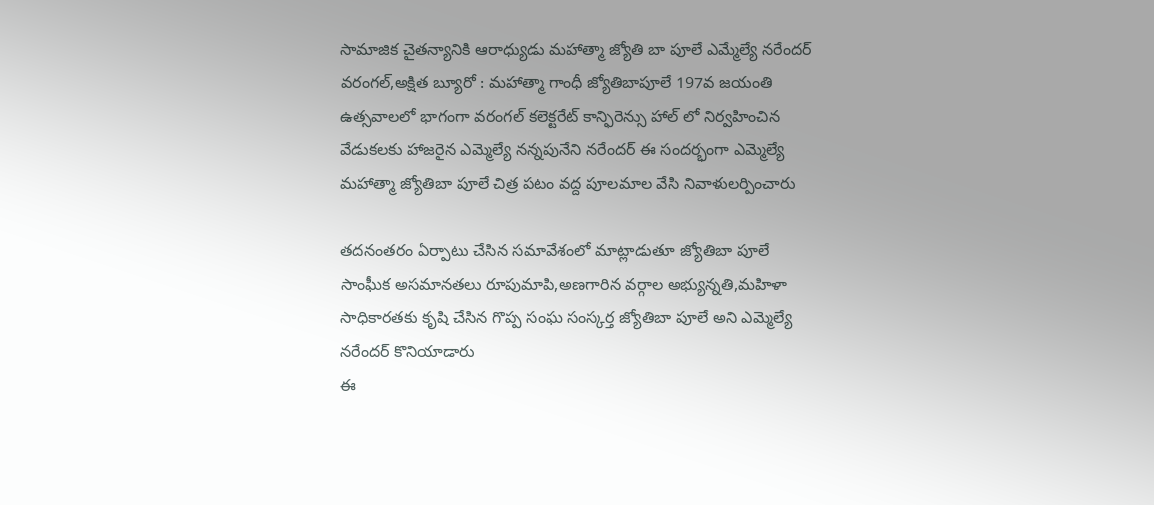సామాజిక చైతన్యానికి ఆరాధ్యుడు మహాత్మా జ్యోతి బా పూలే ఎమ్మేల్యే నరేందర్
వరంగల్,అక్షిత బ్యూరో : మహాత్మా గాంధీ జ్యోతిబాపూలే 197వ జయంతి ఉత్సవాలలో భాగంగా వరంగల్ కలెక్టరేట్ కాన్ఫిరెన్సు హాల్ లో నిర్వహించిన వేడుకలకు హాజరైన ఎమ్మెల్యే నన్నపునేని నరేందర్ ఈ సందర్భంగా ఎమ్మెల్యే మహాత్మా జ్యోతిబా పూలే చిత్ర పటం వద్ద పూలమాల వేసి నివాళులర్పించారు

తదనంతరం ఏర్పాటు చేసిన సమావేశంలో మాట్లాడుతూ జ్యోతిబా పూలే సాంఘీక అసమానతలు రూపుమాపి,అణగారిన వర్గాల అభ్యున్నతి,మహిళా సాధికారతకు కృషి చేసిన గొప్ప సంఘ సంస్కర్త జ్యోతిబా పూలే అని ఎమ్మెల్యే నరేందర్ కొనియాడారు
ఈ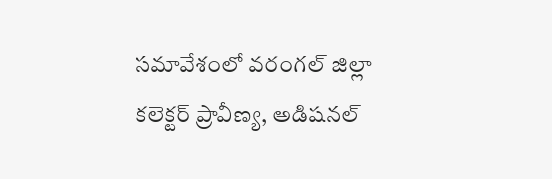సమావేశంలో వరంగల్ జిల్లా కలెక్టర్ ప్రావీణ్య, అడిషనల్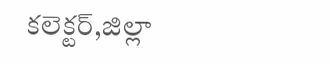కలెక్టర్,జిల్లా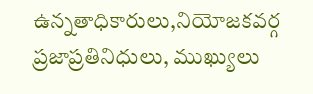ఉన్నతాధికారులు,నియోజకవర్గ ప్రజాప్రతినిధులు, ముఖ్యులు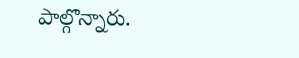పాల్గొన్నారు.